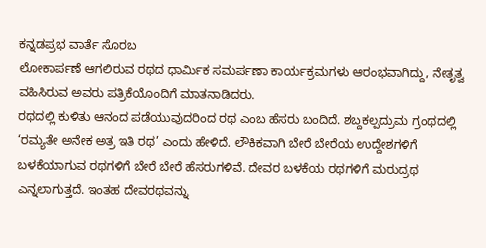ಕನ್ನಡಪ್ರಭ ವಾರ್ತೆ ಸೊರಬ
ಲೋಕಾರ್ಪಣೆ ಆಗಲಿರುವ ರಥದ ಧಾರ್ಮಿಕ ಸಮರ್ಪಣಾ ಕಾರ್ಯಕ್ರಮಗಳು ಆರಂಭವಾಗಿದ್ದು, ನೇತೃತ್ವ ವಹಿಸಿರುವ ಅವರು ಪತ್ರಿಕೆಯೊಂದಿಗೆ ಮಾತನಾಡಿದರು.
ರಥದಲ್ಲಿ ಕುಳಿತು ಆನಂದ ಪಡೆಯುವುದರಿಂದ ರಥ ಎಂಬ ಹೆಸರು ಬಂದಿದೆ. ಶಬ್ದಕಲ್ಪದ್ರುಮ ಗ್ರಂಥದಲ್ಲಿ ‘ರಮ್ಯತೇ ಅನೇಕ ಅತ್ರ ಇತಿ ರಥ’ ಎಂದು ಹೇಳಿದೆ. ಲೌಕಿಕವಾಗಿ ಬೇರೆ ಬೇರೆಯ ಉದ್ದೇಶಗಳಿಗೆ ಬಳಕೆಯಾಗುವ ರಥಗಳಿಗೆ ಬೇರೆ ಬೇರೆ ಹೆಸರುಗಳಿವೆ. ದೇವರ ಬಳಕೆಯ ರಥಗಳಿಗೆ ಮರುದ್ರಥ ಎನ್ನಲಾಗುತ್ತದೆ. ಇಂತಹ ದೇವರಥವನ್ನು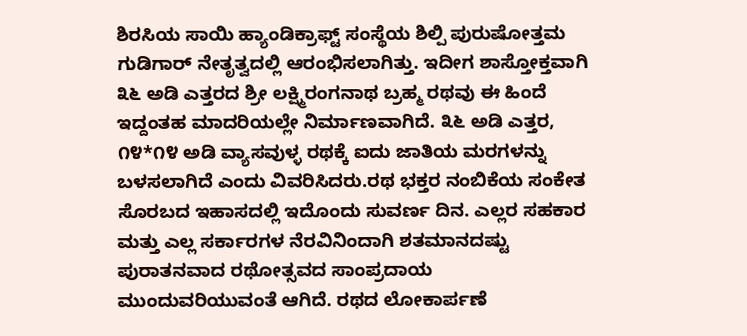ಶಿರಸಿಯ ಸಾಯಿ ಹ್ಯಾಂಡಿಕ್ರಾಫ್ಟ್ ಸಂಸ್ಥೆಯ ಶಿಲ್ಪಿ ಪುರುಷೋತ್ತಮ ಗುಡಿಗಾರ್ ನೇತೃತ್ವದಲ್ಲಿ ಆರಂಭಿಸಲಾಗಿತ್ತು. ಇದೀಗ ಶಾಸ್ತೋಕ್ತವಾಗಿ ೩೬ ಅಡಿ ಎತ್ತರದ ಶ್ರೀ ಲಕ್ಷ್ಮಿರಂಗನಾಥ ಬ್ರಹ್ಮ ರಥವು ಈ ಹಿಂದೆ ಇದ್ದಂತಹ ಮಾದರಿಯಲ್ಲೇ ನಿರ್ಮಾಣವಾಗಿದೆ. ೩೬ ಅಡಿ ಎತ್ತರ, ೧೪*೧೪ ಅಡಿ ವ್ಯಾಸವುಳ್ಳ ರಥಕ್ಕೆ ಐದು ಜಾತಿಯ ಮರಗಳನ್ನು ಬಳಸಲಾಗಿದೆ ಎಂದು ವಿವರಿಸಿದರು.ರಥ ಭಕ್ತರ ನಂಬಿಕೆಯ ಸಂಕೇತ
ಸೊರಬದ ಇಹಾಸದಲ್ಲಿ ಇದೊಂದು ಸುವರ್ಣ ದಿನ. ಎಲ್ಲರ ಸಹಕಾರ ಮತ್ತು ಎಲ್ಲ ಸರ್ಕಾರಗಳ ನೆರವಿನಿಂದಾಗಿ ಶತಮಾನದಷ್ಟು ಪುರಾತನವಾದ ರಥೋತ್ಸವದ ಸಾಂಪ್ರದಾಯ ಮುಂದುವರಿಯುವಂತೆ ಆಗಿದೆ. ರಥದ ಲೋಕಾರ್ಪಣೆ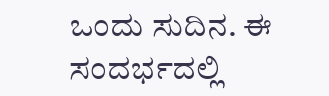ಒಂದು ಸುದಿನ. ಈ ಸಂದರ್ಭದಲ್ಲಿ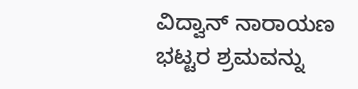ವಿದ್ವಾನ್ ನಾರಾಯಣ ಭಟ್ಟರ ಶ್ರಮವನ್ನು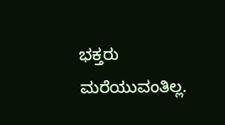ಭಕ್ತರು ಮರೆಯುವಂತಿಲ್ಲ.